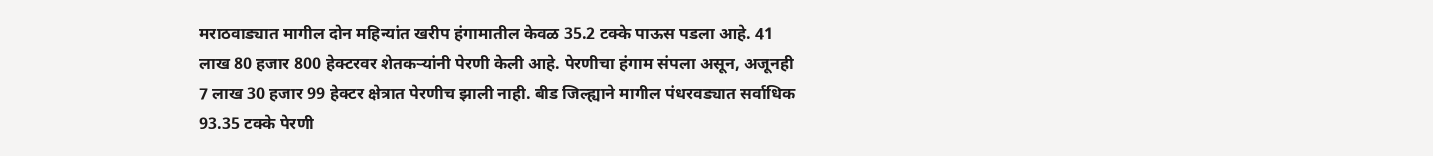मराठवाड्यात मागील दोन महिन्यांत खरीप हंगामातील केवळ 35.2 टक्के पाऊस पडला आहे. 41 लाख 80 हजार 800 हेक्टरवर शेतकऱ्यांनी पेरणी केली आहे. पेरणीचा हंगाम संपला असून, अजूनही 7 लाख 30 हजार 99 हेक्टर क्षेत्रात पेरणीच झाली नाही. बीड जिल्ह्याने मागील पंधरवड्यात सर्वाधिक 93.35 टक्के पेरणी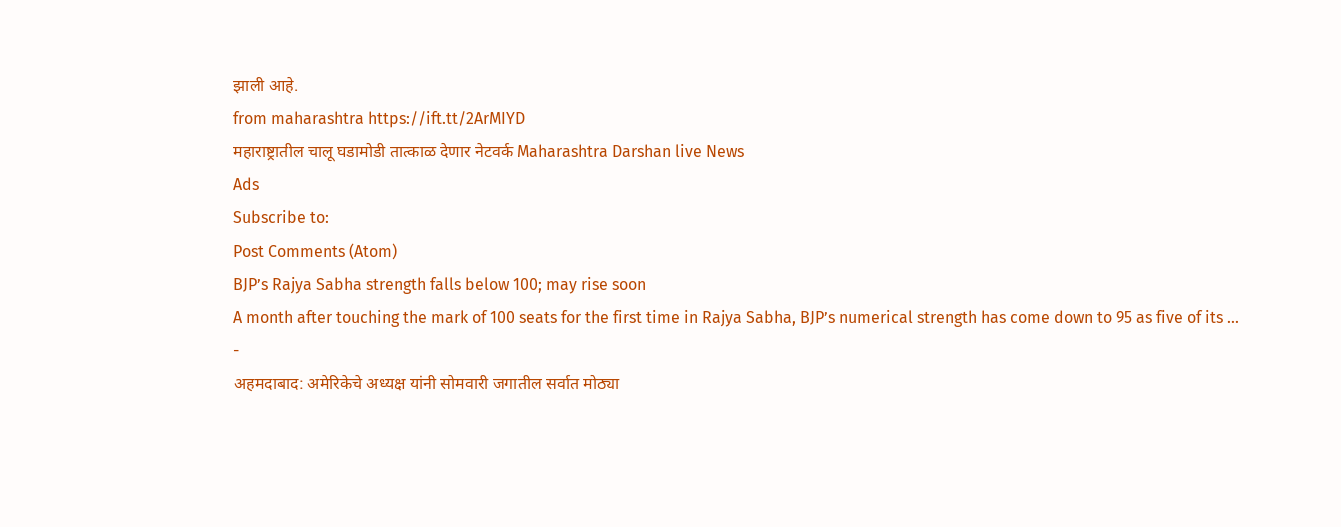झाली आहे.
from maharashtra https://ift.tt/2ArMIYD
महाराष्ट्रातील चालू घडामोडी तात्काळ देणार नेटवर्क Maharashtra Darshan live News
Ads
Subscribe to:
Post Comments (Atom)
BJP’s Rajya Sabha strength falls below 100; may rise soon
A month after touching the mark of 100 seats for the first time in Rajya Sabha, BJP’s numerical strength has come down to 95 as five of its ...
-
अहमदाबाद: अमेरिकेचे अध्यक्ष यांनी सोमवारी जगातील सर्वात मोठ्या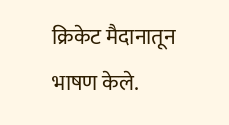क्रिकेट मैदानातून भाषण केले.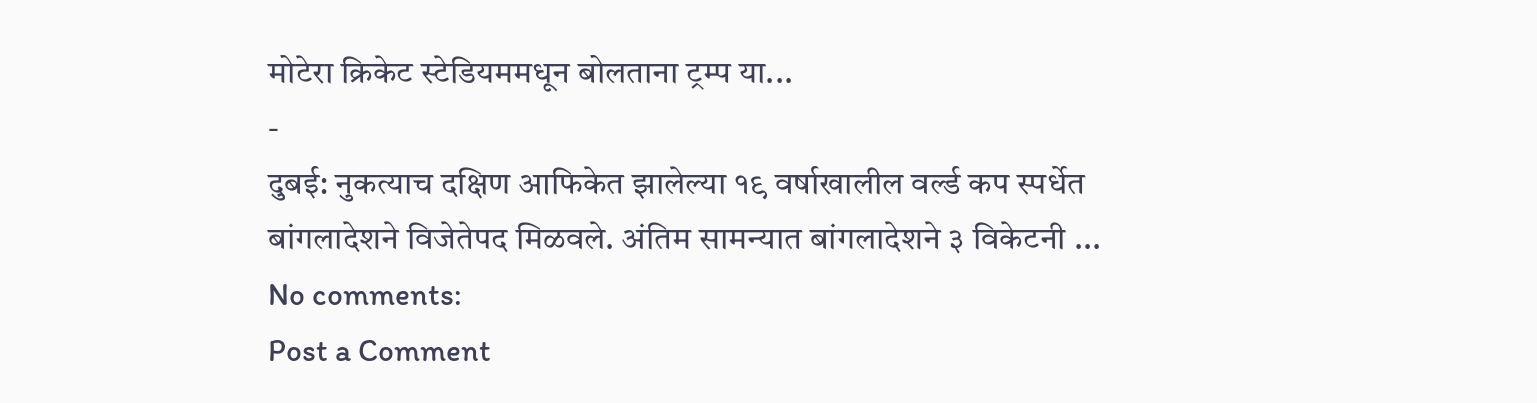मोटेरा क्रिकेट स्टेडियममधून बोलताना ट्रम्प या...
-
दुबई: नुकत्याच दक्षिण आफिकेत झालेल्या १९ वर्षाखालील वर्ल्ड कप स्पर्धेत बांगलादेशने विजेतेपद मिळवले. अंतिम सामन्यात बांगलादेशने ३ विकेटनी ...
No comments:
Post a Comment